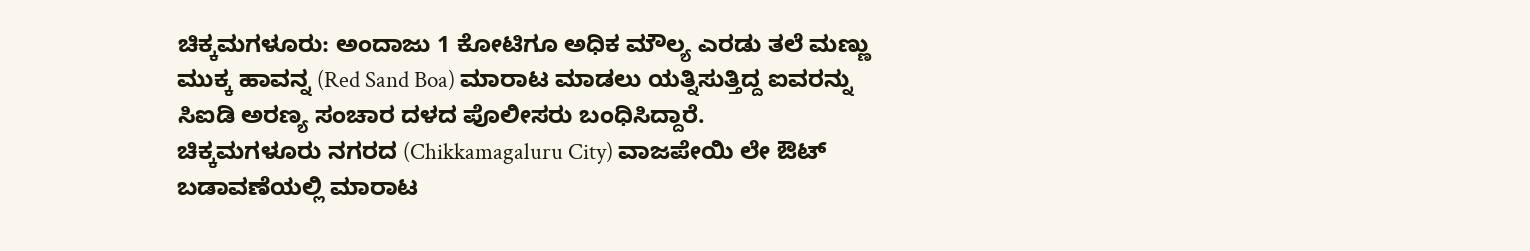ಚಿಕ್ಕಮಗಳೂರು: ಅಂದಾಜು 1 ಕೋಟಿಗೂ ಅಧಿಕ ಮೌಲ್ಯ ಎರಡು ತಲೆ ಮಣ್ಣು ಮುಕ್ಕ ಹಾವನ್ನ (Red Sand Boa) ಮಾರಾಟ ಮಾಡಲು ಯತ್ನಿಸುತ್ತಿದ್ದ ಐವರನ್ನು ಸಿಐಡಿ ಅರಣ್ಯ ಸಂಚಾರ ದಳದ ಪೊಲೀಸರು ಬಂಧಿಸಿದ್ದಾರೆ.
ಚಿಕ್ಕಮಗಳೂರು ನಗರದ (Chikkamagaluru City) ವಾಜಪೇಯಿ ಲೇ ಔಟ್ ಬಡಾವಣೆಯಲ್ಲಿ ಮಾರಾಟ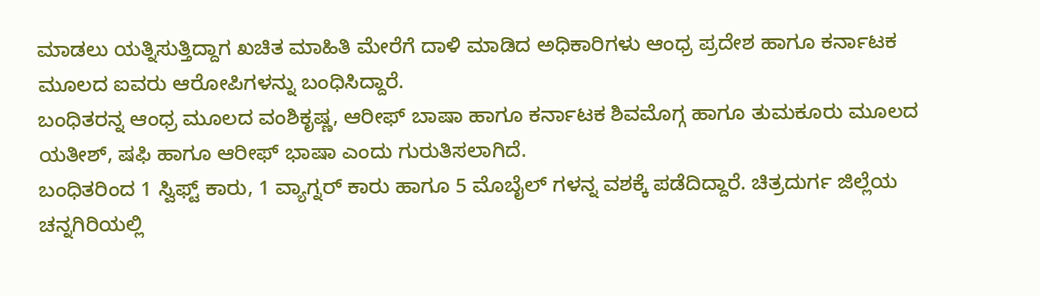ಮಾಡಲು ಯತ್ನಿಸುತ್ತಿದ್ದಾಗ ಖಚಿತ ಮಾಹಿತಿ ಮೇರೆಗೆ ದಾಳಿ ಮಾಡಿದ ಅಧಿಕಾರಿಗಳು ಆಂಧ್ರ ಪ್ರದೇಶ ಹಾಗೂ ಕರ್ನಾಟಕ ಮೂಲದ ಐವರು ಆರೋಪಿಗಳನ್ನು ಬಂಧಿಸಿದ್ದಾರೆ.
ಬಂಧಿತರನ್ನ ಆಂಧ್ರ ಮೂಲದ ವಂಶಿಕೃಷ್ಣ, ಆರೀಫ್ ಬಾಷಾ ಹಾಗೂ ಕರ್ನಾಟಕ ಶಿವಮೊಗ್ಗ ಹಾಗೂ ತುಮಕೂರು ಮೂಲದ ಯತೀಶ್, ಷಫಿ ಹಾಗೂ ಆರೀಫ್ ಭಾಷಾ ಎಂದು ಗುರುತಿಸಲಾಗಿದೆ.
ಬಂಧಿತರಿಂದ 1 ಸ್ವಿಫ್ಟ್ ಕಾರು, 1 ವ್ಯಾಗ್ನರ್ ಕಾರು ಹಾಗೂ 5 ಮೊಬೈಲ್ ಗಳನ್ನ ವಶಕ್ಕೆ ಪಡೆದಿದ್ದಾರೆ. ಚಿತ್ರದುರ್ಗ ಜಿಲ್ಲೆಯ ಚನ್ನಗಿರಿಯಲ್ಲಿ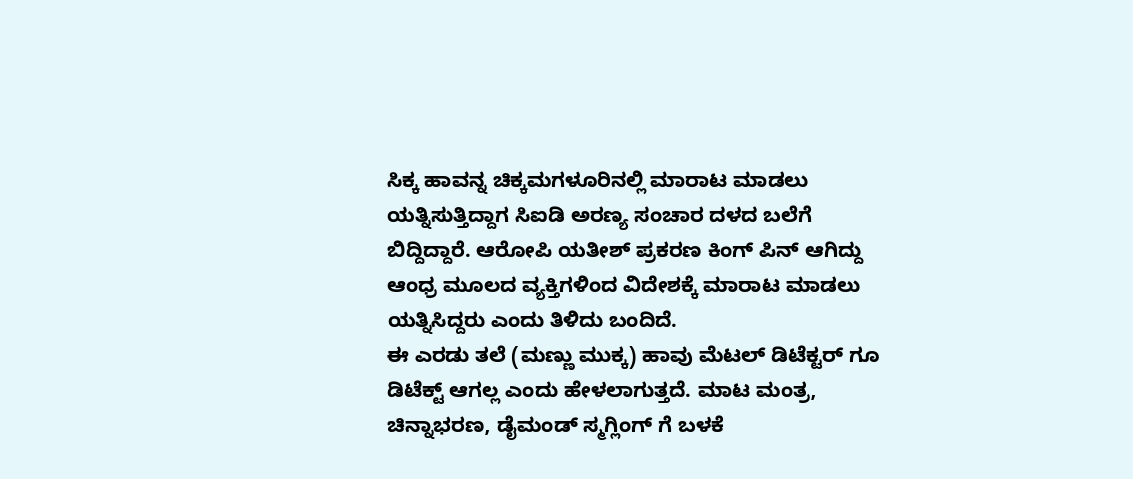ಸಿಕ್ಕ ಹಾವನ್ನ ಚಿಕ್ಕಮಗಳೂರಿನಲ್ಲಿ ಮಾರಾಟ ಮಾಡಲು ಯತ್ನಿಸುತ್ತಿದ್ದಾಗ ಸಿಐಡಿ ಅರಣ್ಯ ಸಂಚಾರ ದಳದ ಬಲೆಗೆ ಬಿದ್ದಿದ್ದಾರೆ. ಆರೋಪಿ ಯತೀಶ್ ಪ್ರಕರಣ ಕಿಂಗ್ ಪಿನ್ ಆಗಿದ್ದು ಆಂಧ್ರ ಮೂಲದ ವ್ಯಕ್ತಿಗಳಿಂದ ವಿದೇಶಕ್ಕೆ ಮಾರಾಟ ಮಾಡಲು ಯತ್ನಿಸಿದ್ದರು ಎಂದು ತಿಳಿದು ಬಂದಿದೆ.
ಈ ಎರಡು ತಲೆ (ಮಣ್ಣು ಮುಕ್ಕ) ಹಾವು ಮೆಟಲ್ ಡಿಟೆಕ್ಟರ್ ಗೂ ಡಿಟೆಕ್ಟ್ ಆಗಲ್ಲ ಎಂದು ಹೇಳಲಾಗುತ್ತದೆ. ಮಾಟ ಮಂತ್ರ, ಚಿನ್ನಾಭರಣ, ಡೈಮಂಡ್ ಸ್ಮಗ್ಲಿಂಗ್ ಗೆ ಬಳಕೆ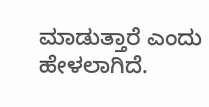ಮಾಡುತ್ತಾರೆ ಎಂದು ಹೇಳಲಾಗಿದೆ.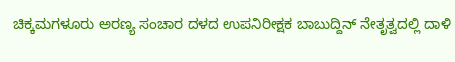ಚಿಕ್ಕಮಗಳೂರು ಅರಣ್ಯ ಸಂಚಾರ ದಳದ ಉಪನಿರೀಕ್ಷಕ ಬಾಬುದ್ದಿನ್ ನೇತೃತ್ವದಲ್ಲಿ ದಾಳಿ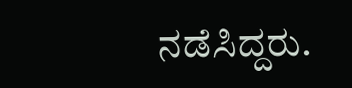ನಡೆಸಿದ್ದರು.